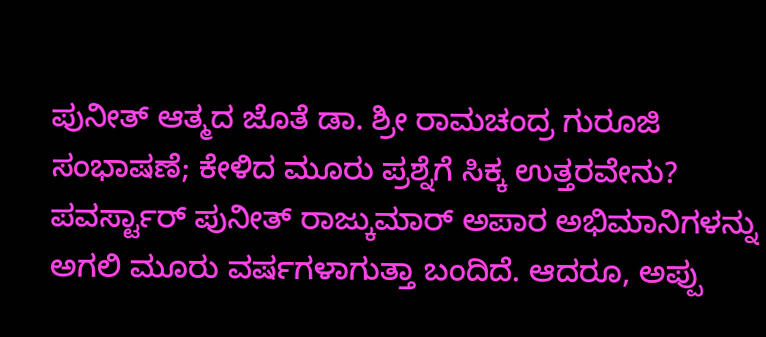ಪುನೀತ್ ಆತ್ಮದ ಜೊತೆ ಡಾ. ಶ್ರೀ ರಾಮಚಂದ್ರ ಗುರೂಜಿ ಸಂಭಾಷಣೆ; ಕೇಳಿದ ಮೂರು ಪ್ರಶ್ನೆಗೆ ಸಿಕ್ಕ ಉತ್ತರವೇನು?
ಪವರ್ಸ್ಟಾರ್ ಪುನೀತ್ ರಾಜ್ಕುಮಾರ್ ಅಪಾರ ಅಭಿಮಾನಿಗಳನ್ನು ಅಗಲಿ ಮೂರು ವರ್ಷಗಳಾಗುತ್ತಾ ಬಂದಿದೆ. ಆದರೂ, ಅಪ್ಪು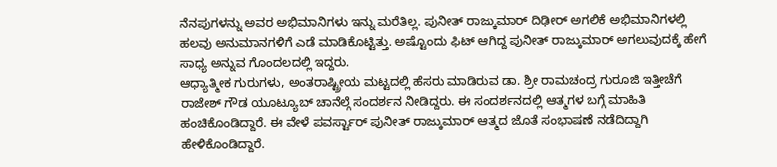ನೆನಪುಗಳನ್ನು ಅವರ ಅಭಿಮಾನಿಗಳು ಇನ್ನು ಮರೆತಿಲ್ಲ. ಪುನೀತ್ ರಾಜ್ಕುಮಾರ್ ದಿಢೀರ್ ಅಗಲಿಕೆ ಅಭಿಮಾನಿಗಳಲ್ಲಿ ಹಲವು ಅನುಮಾನಗಳಿಗೆ ಎಡೆ ಮಾಡಿಕೊಟ್ಟಿತ್ತು. ಅಷ್ಟೊಂದು ಫಿಟ್ ಆಗಿದ್ದ ಪುನೀತ್ ರಾಜ್ಕುಮಾರ್ ಅಗಲುವುದಕ್ಕೆ ಹೇಗೆ ಸಾಧ್ಯ ಅನ್ನುವ ಗೊಂದಲದಲ್ಲಿ ಇದ್ದರು.
ಆಧ್ಯಾತ್ಮೀಕ ಗುರುಗಳು, ಅಂತರಾಷ್ಟ್ರೀಯ ಮಟ್ಟದಲ್ಲಿ ಹೆಸರು ಮಾಡಿರುವ ಡಾ. ಶ್ರೀ ರಾಮಚಂದ್ರ ಗುರೂಜಿ ಇತ್ತೀಚೆಗೆ ರಾಜೇಶ್ ಗೌಡ ಯೂಟ್ಯೂಬ್ ಚಾನೆಲ್ಗೆ ಸಂದರ್ಶನ ನೀಡಿದ್ದರು. ಈ ಸಂದರ್ಶನದಲ್ಲಿ ಆತ್ಮಗಳ ಬಗ್ಗೆ ಮಾಹಿತಿ ಹಂಚಿಕೊಂಡಿದ್ದಾರೆ. ಈ ವೇಳೆ ಪವರ್ಸ್ಟಾರ್ ಪುನೀತ್ ರಾಜ್ಕುಮಾರ್ ಆತ್ಮದ ಜೊತೆ ಸಂಭಾಷಣೆ ನಡೆದಿದ್ದಾಗಿ ಹೇಳಿಕೊಂಡಿದ್ದಾರೆ.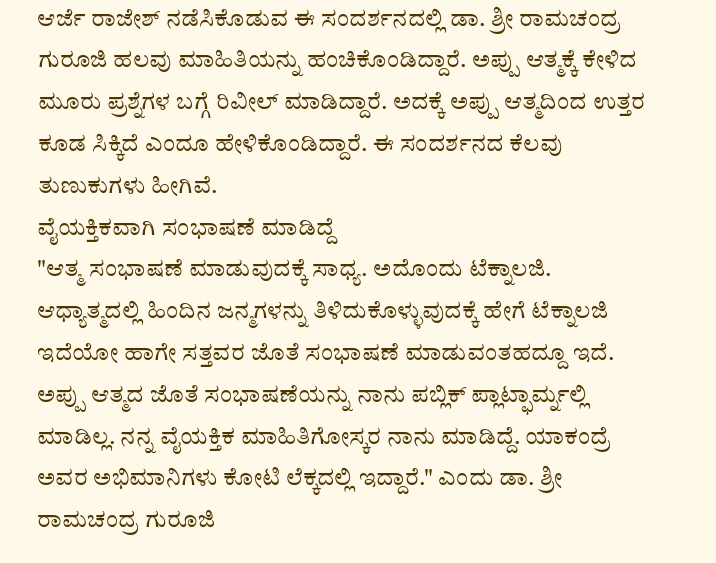ಆರ್ಜೆ ರಾಜೇಶ್ ನಡೆಸಿಕೊಡುವ ಈ ಸಂದರ್ಶನದಲ್ಲಿ ಡಾ. ಶ್ರೀ ರಾಮಚಂದ್ರ ಗುರೂಜಿ ಹಲವು ಮಾಹಿತಿಯನ್ನು ಹಂಚಿಕೊಂಡಿದ್ದಾರೆ. ಅಪ್ಪು ಆತ್ಮಕ್ಕೆ ಕೇಳಿದ ಮೂರು ಪ್ರಶ್ನೆಗಳ ಬಗ್ಗೆ ರಿವೀಲ್ ಮಾಡಿದ್ದಾರೆ. ಅದಕ್ಕೆ ಅಪ್ಪು ಆತ್ಮದಿಂದ ಉತ್ತರ ಕೂಡ ಸಿಕ್ಕಿದೆ ಎಂದೂ ಹೇಳಿಕೊಂಡಿದ್ದಾರೆ. ಈ ಸಂದರ್ಶನದ ಕೆಲವು ತುಣುಕುಗಳು ಹೀಗಿವೆ.
ವೈಯಕ್ತಿಕವಾಗಿ ಸಂಭಾಷಣೆ ಮಾಡಿದ್ದೆ
"ಆತ್ಮ ಸಂಭಾಷಣೆ ಮಾಡುವುದಕ್ಕೆ ಸಾಧ್ಯ. ಅದೊಂದು ಟೆಕ್ನಾಲಜಿ. ಆಧ್ಯಾತ್ಮದಲ್ಲಿ ಹಿಂದಿನ ಜನ್ಮಗಳನ್ನು ತಿಳಿದುಕೊಳ್ಳುವುದಕ್ಕೆ ಹೇಗೆ ಟೆಕ್ನಾಲಜಿ ಇದೆಯೋ ಹಾಗೇ ಸತ್ತವರ ಜೊತೆ ಸಂಭಾಷಣೆ ಮಾಡುವಂತಹದ್ದೂ ಇದೆ. ಅಪ್ಪು ಆತ್ಮದ ಜೊತೆ ಸಂಭಾಷಣೆಯನ್ನು ನಾನು ಪಬ್ಲಿಕ್ ಪ್ಲಾಟ್ಫಾರ್ಮ್ನಲ್ಲಿ ಮಾಡಿಲ್ಲ. ನನ್ನ ವೈಯಕ್ತಿಕ ಮಾಹಿತಿಗೋಸ್ಕರ ನಾನು ಮಾಡಿದ್ದೆ. ಯಾಕಂದ್ರೆ ಅವರ ಅಭಿಮಾನಿಗಳು ಕೋಟಿ ಲೆಕ್ಕದಲ್ಲಿ ಇದ್ದಾರೆ." ಎಂದು ಡಾ. ಶ್ರೀ ರಾಮಚಂದ್ರ ಗುರೂಜಿ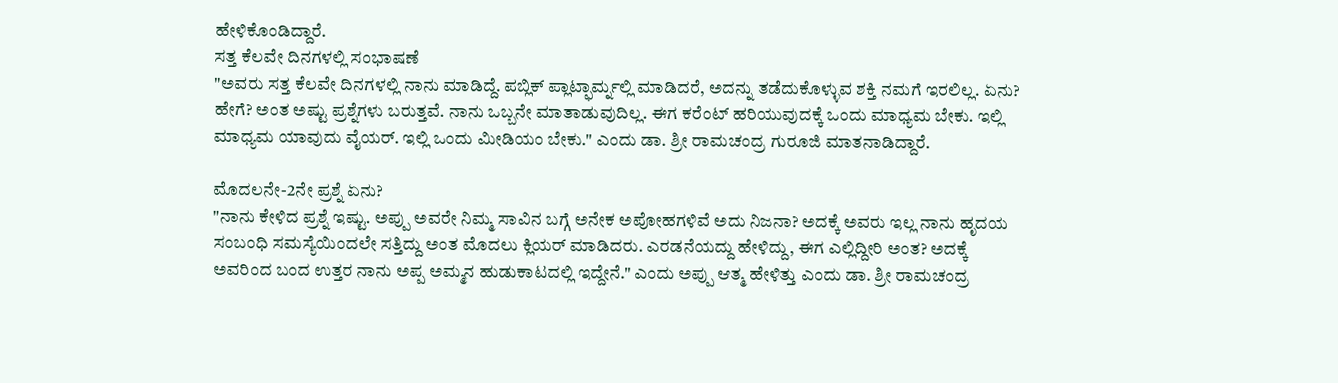ಹೇಳಿಕೊಂಡಿದ್ದಾರೆ.
ಸತ್ತ ಕೆಲವೇ ದಿನಗಳಲ್ಲಿ ಸಂಭಾಷಣೆ
"ಅವರು ಸತ್ತ ಕೆಲವೇ ದಿನಗಳಲ್ಲಿ ನಾನು ಮಾಡಿದ್ದೆ. ಪಬ್ಲಿಕ್ ಪ್ಲಾಟ್ಫಾರ್ಮ್ನಲ್ಲಿ ಮಾಡಿದರೆ, ಅದನ್ನು ತಡೆದುಕೊಳ್ಳುವ ಶಕ್ತಿ ನಮಗೆ ಇರಲಿಲ್ಲ. ಏನು? ಹೇಗೆ? ಅಂತ ಅಷ್ಟು ಪ್ರಶ್ನೆಗಳು ಬರುತ್ತವೆ. ನಾನು ಒಬ್ಬನೇ ಮಾತಾಡುವುದಿಲ್ಲ. ಈಗ ಕರೆಂಟ್ ಹರಿಯುವುದಕ್ಕೆ ಒಂದು ಮಾಧ್ಯಮ ಬೇಕು. ಇಲ್ಲಿ ಮಾಧ್ಯಮ ಯಾವುದು ವೈಯರ್. ಇಲ್ಲಿ ಒಂದು ಮೀಡಿಯಂ ಬೇಕು." ಎಂದು ಡಾ. ಶ್ರೀ ರಾಮಚಂದ್ರ ಗುರೂಜಿ ಮಾತನಾಡಿದ್ದಾರೆ.

ಮೊದಲನೇ-2ನೇ ಪ್ರಶ್ನೆ ಏನು?
"ನಾನು ಕೇಳಿದ ಪ್ರಶ್ನೆ ಇಷ್ಟು. ಅಪ್ಪು ಅವರೇ ನಿಮ್ಮ ಸಾವಿನ ಬಗ್ಗೆ ಅನೇಕ ಅಪೋಹಗಳಿವೆ ಅದು ನಿಜನಾ? ಅದಕ್ಕೆ ಅವರು ಇಲ್ಲ ನಾನು ಹೃದಯ ಸಂಬಂಧಿ ಸಮಸ್ಯೆಯಿಂದಲೇ ಸತ್ತಿದ್ದು ಅಂತ ಮೊದಲು ಕ್ಲಿಯರ್ ಮಾಡಿದರು. ಎರಡನೆಯದ್ದು ಹೇಳಿದ್ದು, ಈಗ ಎಲ್ಲಿದ್ದೀರಿ ಅಂತ? ಅದಕ್ಕೆ ಅವರಿಂದ ಬಂದ ಉತ್ತರ ನಾನು ಅಪ್ಪ ಅಮ್ಮನ ಹುಡುಕಾಟದಲ್ಲಿ ಇದ್ದೇನೆ." ಎಂದು ಅಪ್ಪು ಆತ್ಮ ಹೇಳಿತ್ತು ಎಂದು ಡಾ. ಶ್ರೀ ರಾಮಚಂದ್ರ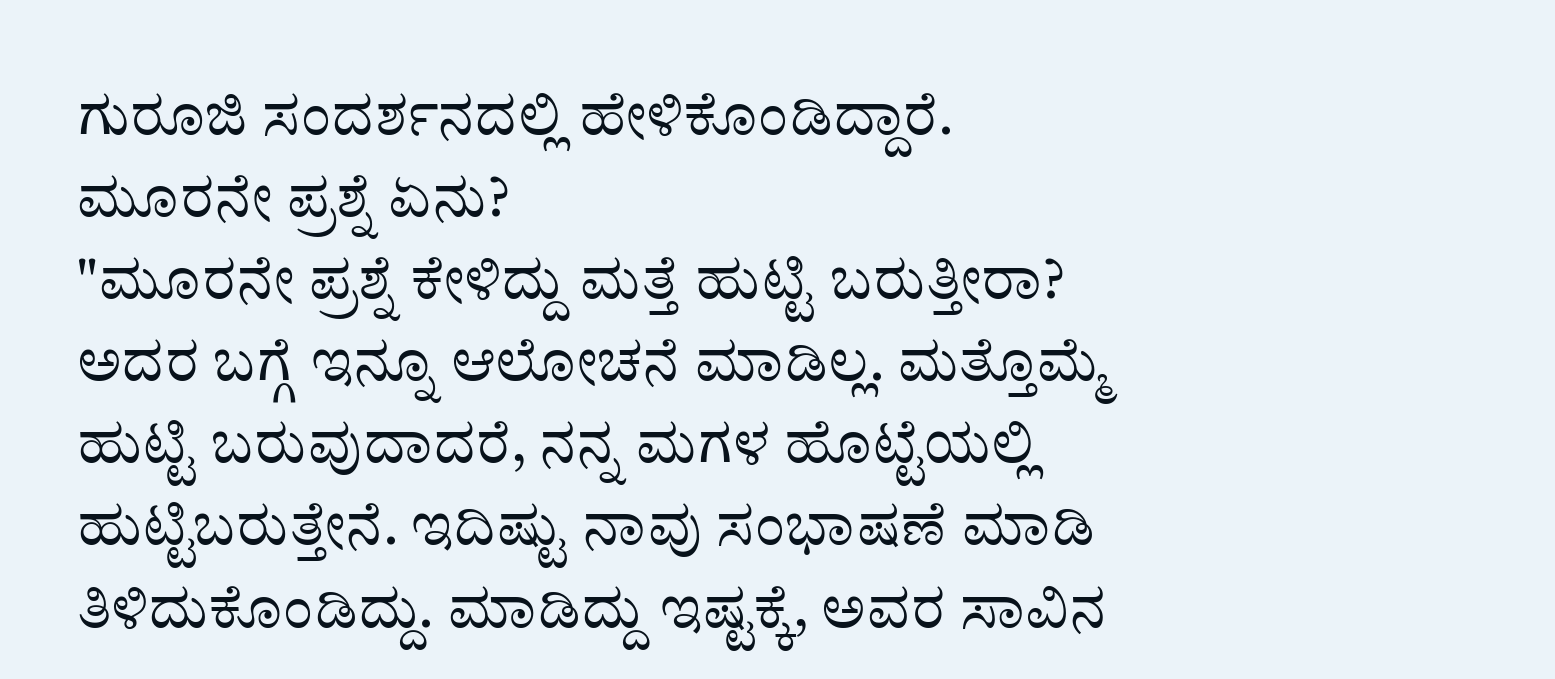ಗುರೂಜಿ ಸಂದರ್ಶನದಲ್ಲಿ ಹೇಳಿಕೊಂಡಿದ್ದಾರೆ.
ಮೂರನೇ ಪ್ರಶ್ನೆ ಏನು?
"ಮೂರನೇ ಪ್ರಶ್ನೆ ಕೇಳಿದ್ದು ಮತ್ತೆ ಹುಟ್ಟಿ ಬರುತ್ತೀರಾ? ಅದರ ಬಗ್ಗೆ ಇನ್ನೂ ಆಲೋಚನೆ ಮಾಡಿಲ್ಲ. ಮತ್ತೊಮ್ಮೆ ಹುಟ್ಟಿ ಬರುವುದಾದರೆ, ನನ್ನ ಮಗಳ ಹೊಟ್ಟೆಯಲ್ಲಿ ಹುಟ್ಟಿಬರುತ್ತೇನೆ. ಇದಿಷ್ಟು ನಾವು ಸಂಭಾಷಣೆ ಮಾಡಿ ತಿಳಿದುಕೊಂಡಿದ್ದು. ಮಾಡಿದ್ದು ಇಷ್ಟಕ್ಕೆ, ಅವರ ಸಾವಿನ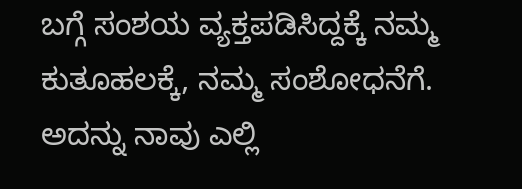ಬಗ್ಗೆ ಸಂಶಯ ವ್ಯಕ್ತಪಡಿಸಿದ್ದಕ್ಕೆ ನಮ್ಮ ಕುತೂಹಲಕ್ಕೆ, ನಮ್ಮ ಸಂಶೋಧನೆಗೆ. ಅದನ್ನು ನಾವು ಎಲ್ಲಿ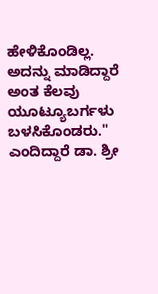ಹೇಳಿಕೊಂಡಿಲ್ಲ. ಅದನ್ನು ಮಾಡಿದ್ದಾರೆ ಅಂತ ಕೆಲವು ಯೂಟ್ಯೂಬರ್ಗಳು ಬಳಸಿಕೊಂಡರು." ಎಂದಿದ್ದಾರೆ ಡಾ. ಶ್ರೀ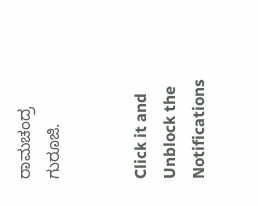ರಾಮಚಂದ್ರ ಗುರೂಜಿ.


Click it and Unblock the Notifications